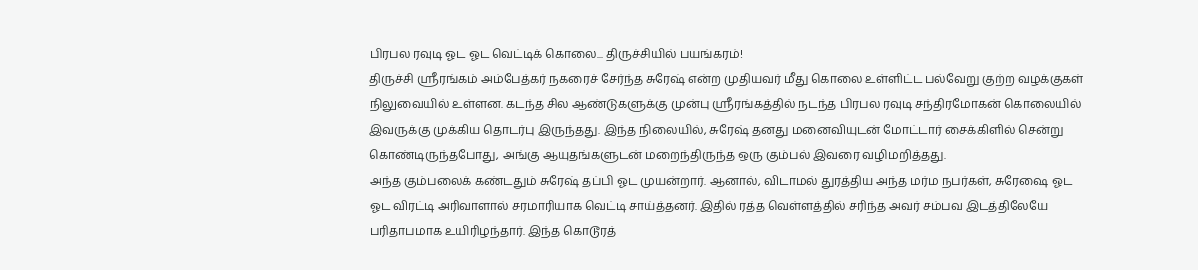பிரபல ரவுடி ஓட ஓட வெட்டிக் கொலை... திருச்சியில் பயங்கரம்!
திருச்சி ஸ்ரீரங்கம் அம்பேத்கர் நகரைச் சேர்ந்த சுரேஷ் என்ற முதியவர் மீது கொலை உள்ளிட்ட பல்வேறு குற்ற வழக்குகள் நிலுவையில் உள்ளன. கடந்த சில ஆண்டுகளுக்கு முன்பு ஸ்ரீரங்கத்தில் நடந்த பிரபல ரவுடி சந்திரமோகன் கொலையில் இவருக்கு முக்கிய தொடர்பு இருந்தது. இந்த நிலையில், சுரேஷ் தனது மனைவியுடன் மோட்டார் சைக்கிளில் சென்று கொண்டிருந்தபோது, அங்கு ஆயுதங்களுடன் மறைந்திருந்த ஒரு கும்பல் இவரை வழிமறித்தது.
அந்த கும்பலைக் கண்டதும் சுரேஷ் தப்பி ஓட முயன்றார். ஆனால், விடாமல் துரத்திய அந்த மர்ம நபர்கள், சுரேஷை ஓட ஓட விரட்டி அரிவாளால் சரமாரியாக வெட்டி சாய்த்தனர். இதில் ரத்த வெள்ளத்தில் சரிந்த அவர் சம்பவ இடத்திலேயே பரிதாபமாக உயிரிழந்தார். இந்த கொடூரத்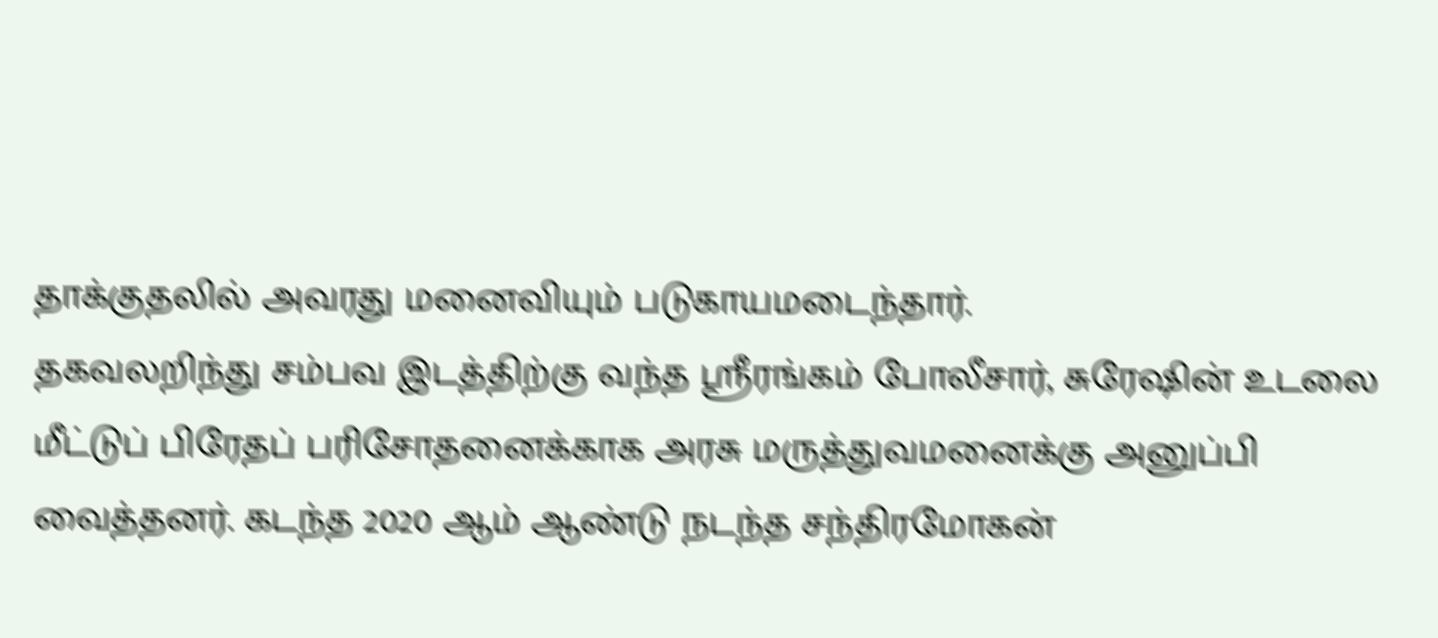தாக்குதலில் அவரது மனைவியும் படுகாயமடைந்தார்.
தகவலறிந்து சம்பவ இடத்திற்கு வந்த ஸ்ரீரங்கம் போலீசார், சுரேஷின் உடலை மீட்டுப் பிரேதப் பரிசோதனைக்காக அரசு மருத்துவமனைக்கு அனுப்பி வைத்தனர். கடந்த 2020 ஆம் ஆண்டு நடந்த சந்திரமோகன்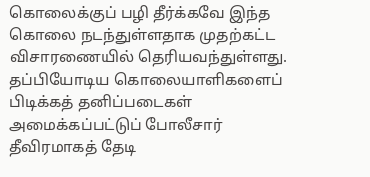கொலைக்குப் பழி தீர்க்கவே இந்த கொலை நடந்துள்ளதாக முதற்கட்ட விசாரணையில் தெரியவந்துள்ளது. தப்பியோடிய கொலையாளிகளைப் பிடிக்கத் தனிப்படைகள் அமைக்கப்பட்டுப் போலீசார் தீவிரமாகத் தேடி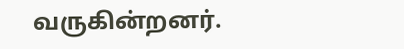வருகின்றனர்.